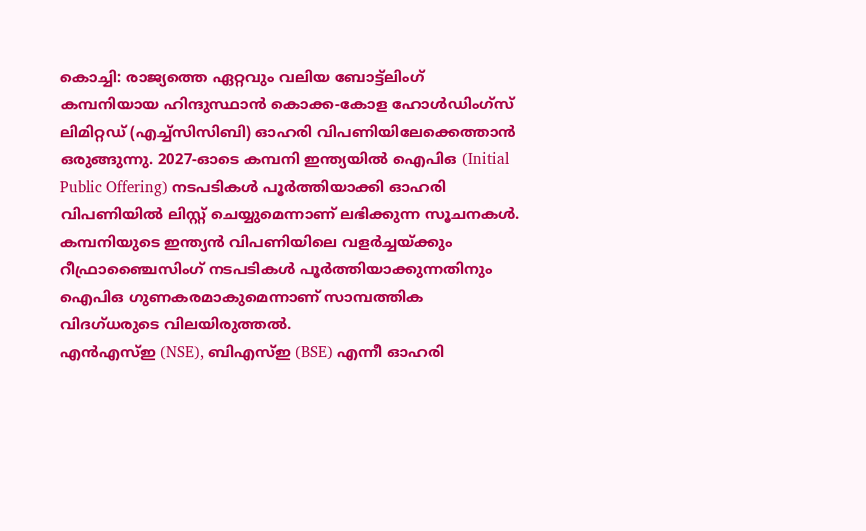കൊച്ചി: രാജ്യത്തെ ഏറ്റവും വലിയ ബോട്ട്ലിംഗ് കമ്പനിയായ ഹിന്ദുസ്ഥാൻ കൊക്ക-കോള ഹോൾഡിംഗ്സ് ലിമിറ്റഡ് (എച്ച്സിസിബി) ഓഹരി വിപണിയിലേക്കെത്താൻ ഒരുങ്ങുന്നു. 2027-ഓടെ കമ്പനി ഇന്ത്യയിൽ ഐപിഒ (Initial Public Offering) നടപടികൾ പൂർത്തിയാക്കി ഓഹരി വിപണിയിൽ ലിസ്റ്റ് ചെയ്യുമെന്നാണ് ലഭിക്കുന്ന സൂചനകൾ. കമ്പനിയുടെ ഇന്ത്യൻ വിപണിയിലെ വളർച്ചയ്ക്കും റീഫ്രാഞ്ചൈസിംഗ് നടപടികൾ പൂർത്തിയാക്കുന്നതിനും ഐപിഒ ഗുണകരമാകുമെന്നാണ് സാമ്പത്തിക വിദഗ്ധരുടെ വിലയിരുത്തൽ.
എൻഎസ്ഇ (NSE), ബിഎസ്ഇ (BSE) എന്നീ ഓഹരി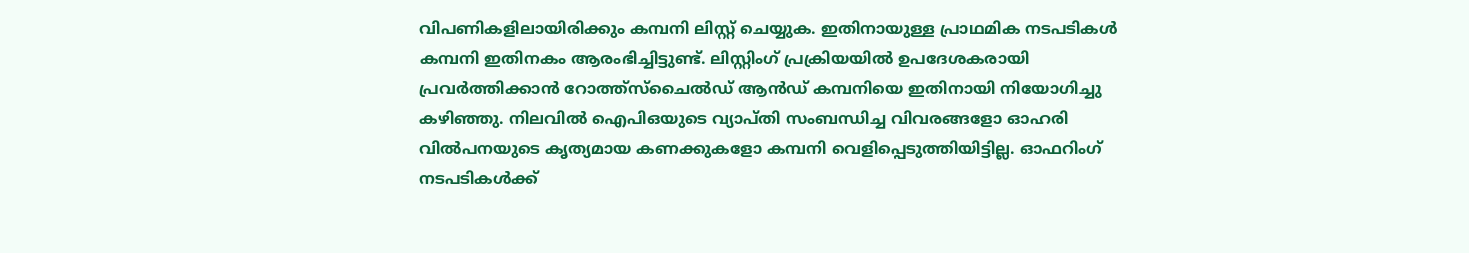വിപണികളിലായിരിക്കും കമ്പനി ലിസ്റ്റ് ചെയ്യുക. ഇതിനായുള്ള പ്രാഥമിക നടപടികൾ കമ്പനി ഇതിനകം ആരംഭിച്ചിട്ടുണ്ട്. ലിസ്റ്റിംഗ് പ്രക്രിയയിൽ ഉപദേശകരായി പ്രവർത്തിക്കാൻ റോത്ത്സ്ചൈൽഡ് ആൻഡ് കമ്പനിയെ ഇതിനായി നിയോഗിച്ചു കഴിഞ്ഞു. നിലവിൽ ഐപിഒയുടെ വ്യാപ്തി സംബന്ധിച്ച വിവരങ്ങളോ ഓഹരി വിൽപനയുടെ കൃത്യമായ കണക്കുകളോ കമ്പനി വെളിപ്പെടുത്തിയിട്ടില്ല. ഓഫറിംഗ് നടപടികൾക്ക്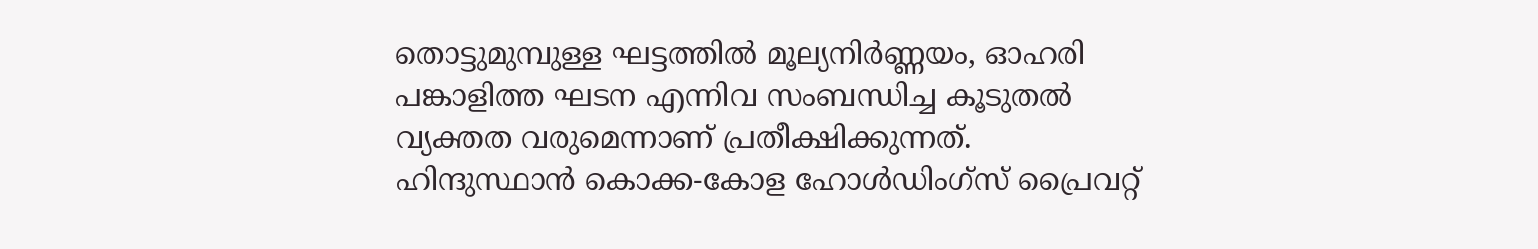തൊട്ടുമുമ്പുള്ള ഘട്ടത്തിൽ മൂല്യനിർണ്ണയം, ഓഹരി പങ്കാളിത്ത ഘടന എന്നിവ സംബന്ധിച്ച കൂടുതൽ വ്യക്തത വരുമെന്നാണ് പ്രതീക്ഷിക്കുന്നത്.
ഹിന്ദുസ്ഥാൻ കൊക്ക-കോള ഹോൾഡിംഗ്സ് പ്രൈവറ്റ്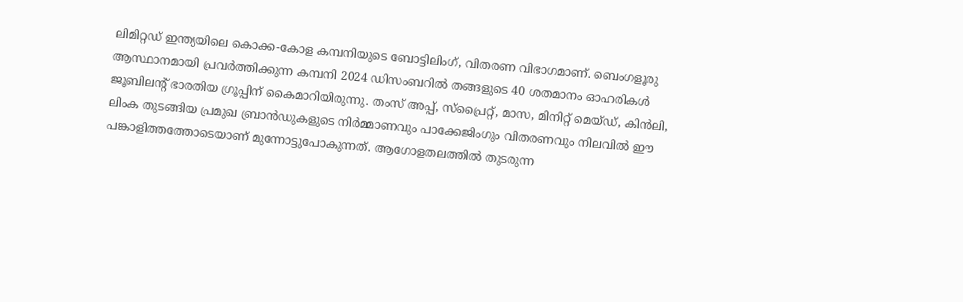ലിമിറ്റഡ് ഇന്ത്യയിലെ കൊക്ക-കോള കമ്പനിയുടെ ബോട്ടിലിംഗ്, വിതരണ വിഭാഗമാണ്. ബെംഗളൂരു ആസ്ഥാനമായി പ്രവർത്തിക്കുന്ന കമ്പനി 2024 ഡിസംബറിൽ തങ്ങളുടെ 40 ശതമാനം ഓഹരികൾ ജൂബിലന്റ് ഭാരതിയ ഗ്രൂപ്പിന് കൈമാറിയിരുന്നു. തംസ് അപ്പ്, സ്പ്രൈറ്റ്, മാസ, മിനിറ്റ് മെയ്ഡ്, കിൻലി, ലിംക തുടങ്ങിയ പ്രമുഖ ബ്രാൻഡുകളുടെ നിർമ്മാണവും പാക്കേജിംഗും വിതരണവും നിലവിൽ ഈ പങ്കാളിത്തത്തോടെയാണ് മുന്നോട്ടുപോകുന്നത്. ആഗോളതലത്തിൽ തുടരുന്ന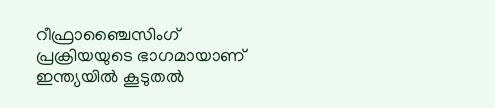റീഫ്രാഞ്ചൈസിംഗ് പ്രക്രിയയുടെ ഭാഗമായാണ് ഇന്ത്യയിൽ കൂടുതൽ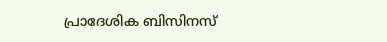പ്രാദേശിക ബിസിനസ്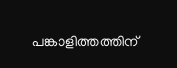പങ്കാളിത്തത്തിന്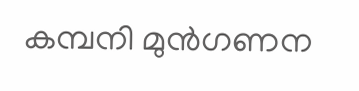കമ്പനി മുൻഗണന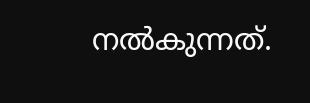നൽകുന്നത്.